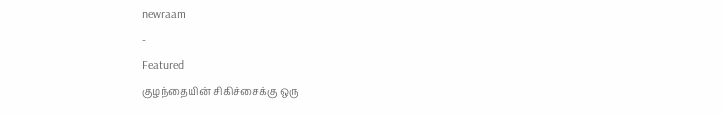newraam
-
Featured
குழந்தையின் சிகிச்சைக்கு ஒரு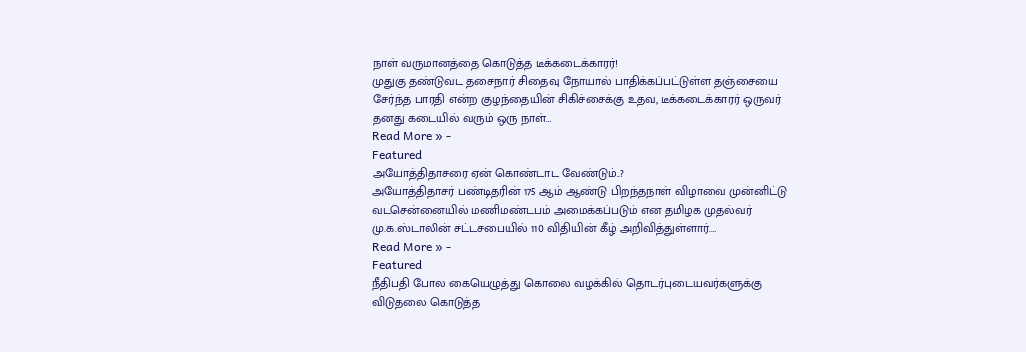நாள் வருமானத்தை கொடுத்த டீக்கடைக்காரர்!
முதுகு தண்டுவட தசைநார் சிதைவு நோயால் பாதிக்கப்பட்டுள்ள தஞ்சையை சேர்ந்த பாரதி என்ற குழந்தையின் சிகிச்சைக்கு உதவ, டீக்கடைக்காரர் ஒருவர் தனது கடையில் வரும் ஒரு நாள்…
Read More » -
Featured
அயோத்திதாசரை ஏன் கொண்டாட வேண்டும்..?
அயோத்திதாசர் பண்டிதரின் 175 ஆம் ஆண்டு பிறந்தநாள் விழாவை முன்னிட்டு வடசென்னையில் மணிமண்டபம் அமைக்கப்படும் என தமிழக முதல்வர் மு.க.ஸ்டாலின் சட்டசபையில் 110 விதியின் கீழ் அறிவித்துள்ளார்.…
Read More » -
Featured
நீதிபதி போல கையெழுத்து கொலை வழக்கில் தொடர்புடையவர்களுக்கு விடுதலை கொடுத்த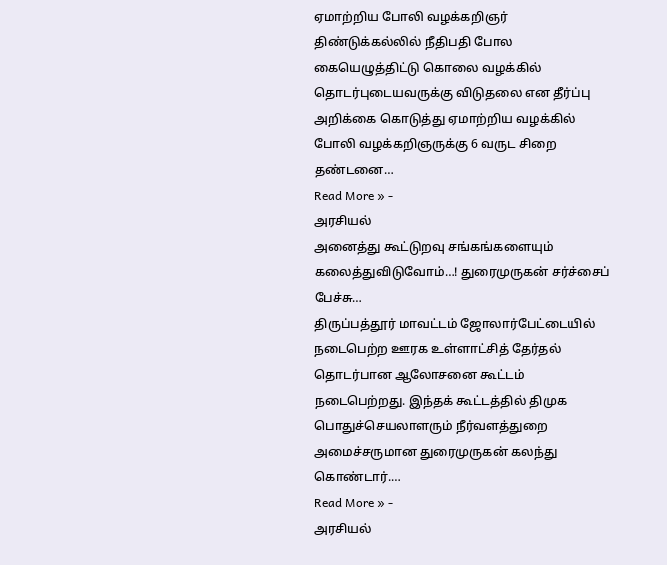ஏமாற்றிய போலி வழக்கறிஞர்
திண்டுக்கல்லில் நீதிபதி போல கையெழுத்திட்டு கொலை வழக்கில் தொடர்புடையவருக்கு விடுதலை என தீர்ப்பு அறிக்கை கொடுத்து ஏமாற்றிய வழக்கில் போலி வழக்கறிஞருக்கு 6 வருட சிறை தண்டனை…
Read More » -
அரசியல்
அனைத்து கூட்டுறவு சங்கங்களையும் கலைத்துவிடுவோம்…! துரைமுருகன் சர்ச்சைப் பேச்சு…
திருப்பத்தூர் மாவட்டம் ஜோலார்பேட்டையில் நடைபெற்ற ஊரக உள்ளாட்சித் தேர்தல் தொடர்பான ஆலோசனை கூட்டம் நடைபெற்றது. இந்தக் கூட்டத்தில் திமுக பொதுச்செயலாளரும் நீர்வளத்துறை அமைச்சருமான துரைமுருகன் கலந்து கொண்டார்.…
Read More » -
அரசியல்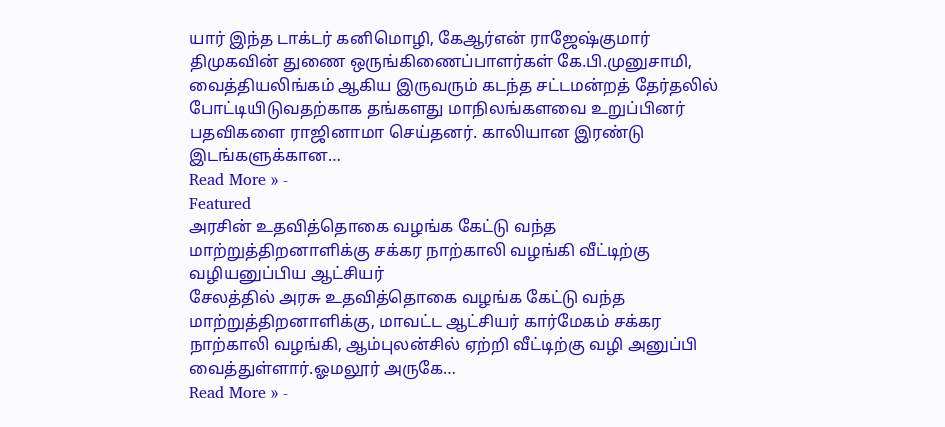யார் இந்த டாக்டர் கனிமொழி, கேஆர்என் ராஜேஷ்குமார்
திமுகவின் துணை ஒருங்கிணைப்பாளர்கள் கே.பி.முனுசாமி, வைத்தியலிங்கம் ஆகிய இருவரும் கடந்த சட்டமன்றத் தேர்தலில் போட்டியிடுவதற்காக தங்களது மாநிலங்களவை உறுப்பினர் பதவிகளை ராஜினாமா செய்தனர். காலியான இரண்டு இடங்களுக்கான…
Read More » -
Featured
அரசின் உதவித்தொகை வழங்க கேட்டு வந்த மாற்றுத்திறனாளிக்கு சக்கர நாற்காலி வழங்கி வீட்டிற்கு வழியனுப்பிய ஆட்சியர்
சேலத்தில் அரசு உதவித்தொகை வழங்க கேட்டு வந்த மாற்றுத்திறனாளிக்கு, மாவட்ட ஆட்சியர் கார்மேகம் சக்கர நாற்காலி வழங்கி, ஆம்புலன்சில் ஏற்றி வீட்டிற்கு வழி அனுப்பி வைத்துள்ளார்.ஓமலூர் அருகே…
Read More » -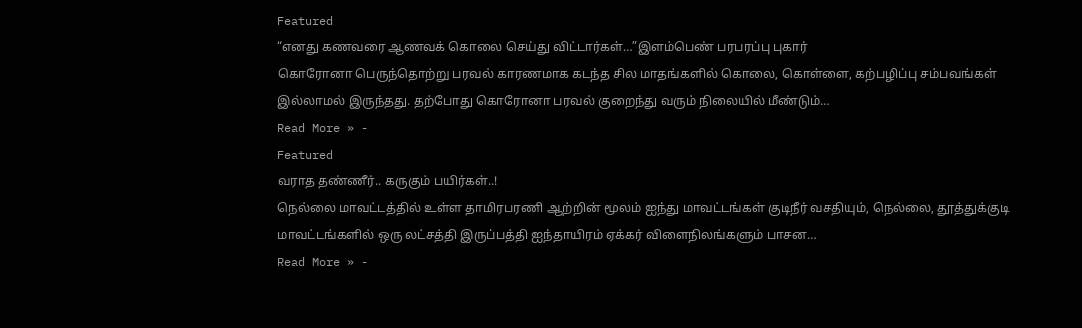Featured
“எனது கணவரை ஆணவக் கொலை செய்து விட்டார்கள்…”இளம்பெண் பரபரப்பு புகார்
கொரோனா பெருந்தொற்று பரவல் காரணமாக கடந்த சில மாதங்களில் கொலை, கொள்ளை, கற்பழிப்பு சம்பவங்கள் இல்லாமல் இருந்தது. தற்போது கொரோனா பரவல் குறைந்து வரும் நிலையில் மீண்டும்…
Read More » -
Featured
வராத தண்ணீர்.. கருகும் பயிர்கள்..!
நெல்லை மாவட்டத்தில் உள்ள தாமிரபரணி ஆற்றின் மூலம் ஐந்து மாவட்டங்கள் குடிநீர் வசதியும், நெல்லை, தூத்துக்குடி மாவட்டங்களில் ஒரு லட்சத்தி இருப்பத்தி ஐந்தாயிரம் ஏக்கர் விளைநிலங்களும் பாசன…
Read More » -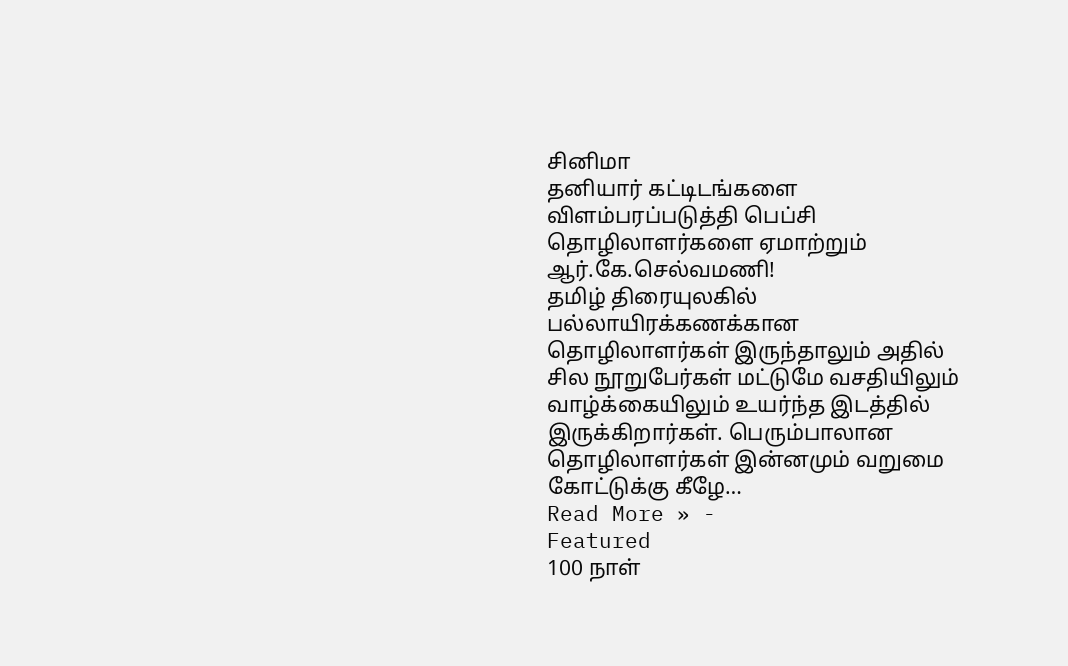சினிமா
தனியார் கட்டிடங்களை விளம்பரப்படுத்தி பெப்சி தொழிலாளர்களை ஏமாற்றும் ஆர்.கே.செல்வமணி!
தமிழ் திரையுலகில் பல்லாயிரக்கணக்கான தொழிலாளர்கள் இருந்தாலும் அதில் சில நூறுபேர்கள் மட்டுமே வசதியிலும் வாழ்க்கையிலும் உயர்ந்த இடத்தில் இருக்கிறார்கள். பெரும்பாலான தொழிலாளர்கள் இன்னமும் வறுமை கோட்டுக்கு கீழே…
Read More » -
Featured
100 நாள்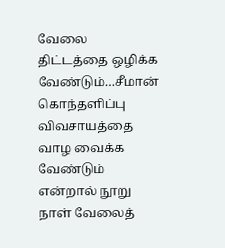வேலை திட்டத்தை ஒழிக்க வேண்டும்…சீமான் கொந்தளிப்பு
விவசாயத்தை வாழ வைக்க வேண்டும் என்றால் நூறு நாள் வேலைத்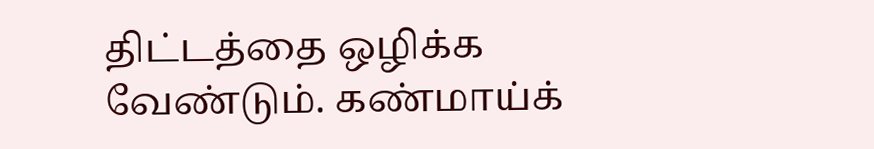திட்டத்தை ஒழிக்க வேண்டும். கண்மாய்க்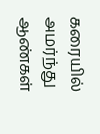கரையில் அமர்ந்து ஆண்கள்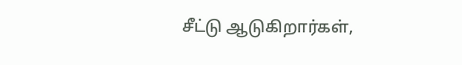சீட்டு ஆடுகிறார்கள்,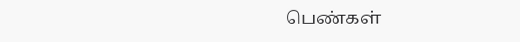பெண்கள்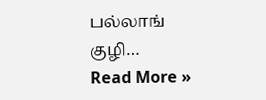பல்லாங் குழி…
Read More »